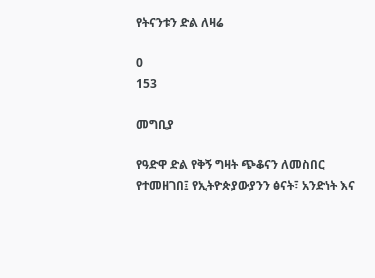የትናንቱን ድል ለዛሬ

0
153

መግቢያ

የዓድዋ ድል የቅኝ ግዛት ጭቆናን ለመስበር የተመዘገበ፤ የኢትዮጵያውያንን ፅናት፣ አንድነት እና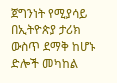ጀግንነት የሚያሳይ በኢትዮጵያ ታሪክ ውስጥ ደማቅ ከሆኑ ድሎች መካከል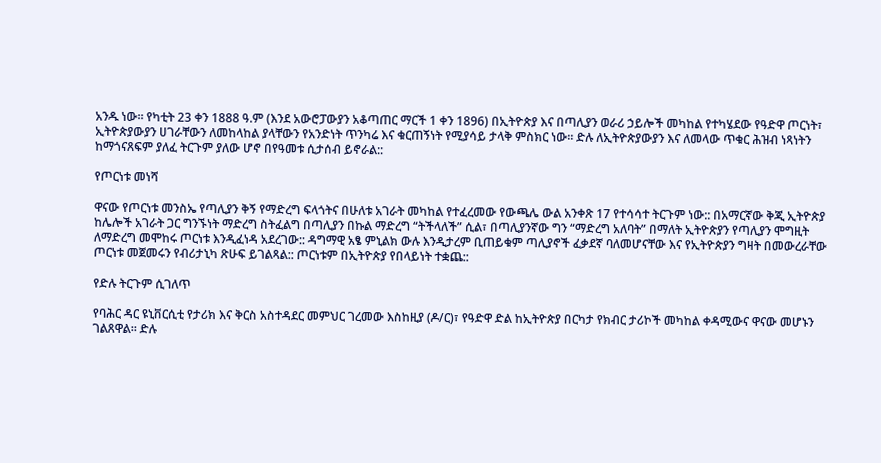አንዱ ነው። የካቲት 23 ቀን 1888 ዓ.ም (እንደ አውሮፓውያን አቆጣጠር ማርች 1 ቀን 1896) በኢትዮጵያ እና በጣሊያን ወራሪ ኃይሎች መካከል የተካሄደው የዓድዋ ጦርነት፣ ኢትዮጵያውያን ሀገራቸውን ለመከላከል ያላቸውን የአንድነት ጥንካሬ እና ቁርጠኝነት የሚያሳይ ታላቅ ምስክር ነው። ድሉ ለኢትዮጵያውያን እና ለመላው ጥቁር ሕዝብ ነጻነትን ከማጎናጸፍም ያለፈ ትርጉም ያለው ሆኖ በየዓመቱ ሲታሰብ ይኖራል::

የጦርነቱ መነሻ

ዋናው የጦርነቱ መንስኤ የጣሊያን ቅኝ የማድረግ ፍላጎትና በሁለቱ አገራት መካከል የተፈረመው የውጫሌ ውል አንቀጽ 17 የተሳሳተ ትርጉም ነው:: በአማርኛው ቅጂ ኢትዮጵያ ከሌሎች አገራት ጋር ግንኙነት ማድረግ ስትፈልግ በጣሊያን በኩል ማድረግ “ትችላለች” ሲል፣ በጣሊያንኛው ግን “ማድረግ አለባት” በማለት ኢትዮጵያን የጣሊያን ሞግዚት ለማድረግ መሞከሩ ጦርነቱ እንዲፈነዳ አደረገው:: ዳግማዊ አፄ ምኒልክ ውሉ እንዲታረም ቢጠይቁም ጣሊያኖች ፈቃደኛ ባለመሆናቸው እና የኢትዮጵያን ግዛት በመውረራቸው ጦርነቱ መጀመሩን የብሪታኒካ ጽሁፍ ይገልጻል:: ጦርነቱም በኢትዮጵያ የበላይነት ተቋጨ::

የድሉ ትርጉም ሲገለጥ

የባሕር ዳር ዩኒቨርሲቲ የታሪክ እና ቅርስ አስተዳደር መምህር ገረመው እስከዚያ (ዶ/ር)፣ የዓድዋ ድል ከኢትዮጵያ በርካታ የክብር ታሪኮች መካከል ቀዳሚውና ዋናው መሆኑን ገልጸዋል። ድሉ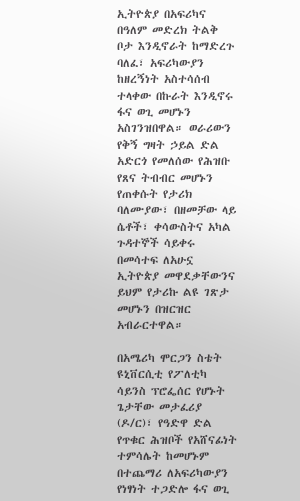ኢትዮጵያ በአፍሪካና በዓለም መድረክ ትልቅ ቦታ እንዲኖራት ከማድረጉ ባለፈ፣ አፍሪካውያን ከዘረኝነት አስተሳሰብ ተላቀው በኩራት እንዲኖሩ ፋና ወጊ መሆኑን አስገንዝበዋል። ወራሪውን የቅኝ ግዛት ኃይል ድል አድርጎ የመለሰው የሕዝቡ የጸና ትብብር መሆኑን የጠቀሱት የታሪክ ባለሙያው፣ በዘመቻው ላይ ሴቶች፣ ቀሳውስትና አካል ጉዳተኞች ሳይቀሩ በመሳተፍ ለአሁኗ ኢትዮጵያ መዋደቃቸውንና ይህም የታሪኩ ልዩ ገጽታ መሆኑን በዝርዝር አብራርተዋል።

በአሜሪካ ሞርጋን ስቴት ዩኒቨርሲቲ የፖለቲካ ሳይንስ ፕሮፌሰር የሆኑት ጌታቸው መታፈሪያ (ዶ/ር)፣ የዓድዋ ድል የጥቁር ሕዝቦች የአሸናፊነት ተምሳሌት ከመሆኑም በተጨማሪ ለአፍሪካውያን የነፃነት ተጋድሎ ፋና ወጊ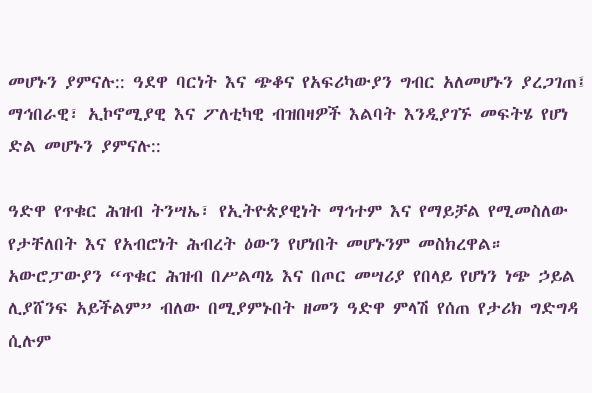መሆኑን ያምናሉ:: ዓደዋ ባርነት እና ጭቆና የአፍሪካውያን ግብር አለመሆኑን ያረጋገጠ፤ ማኅበራዊ፣ ኢኮኖሚያዊ እና ፖለቲካዊ ብዝበዛዎች እልባት እንዲያገኙ መፍትሄ የሆነ ድል መሆኑን ያምናሉ::

ዓድዋ የጥቁር ሕዝብ ትንሣኤ፣ የኢትዮጵያዊነት ማኅተም እና የማይቻል የሚመስለው የታቸለበት እና የአብሮነት ሕብረት ዕውን የሆነበት መሆኑንም መስክረዋል። አውሮፓውያን “ጥቁር ሕዝብ በሥልጣኔ እና በጦር መሣሪያ የበላይ የሆነን ነጭ ኃይል ሊያሸንፍ አይችልም” ብለው በሚያምኑበት ዘመን ዓድዋ ምላሽ የሰጠ የታሪክ ግድግዳ ሲሉም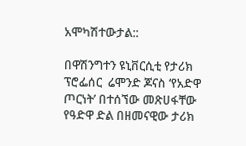አሞካሽተውታል::

በዋሽንግተን ዩኒቨርሲቲ የታሪክ ፕሮፌሰር  ሬሞንድ ጆናስ ‘የአድዋ ጦርነት’ በተሰኘው መጽሀፋቸው የዓድዋ ድል በዘመናዊው ታሪክ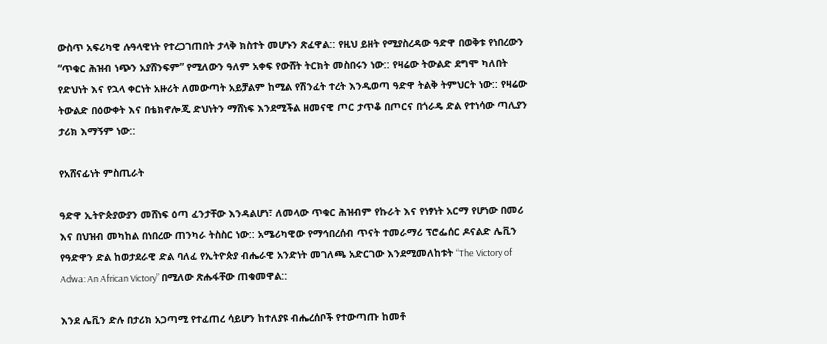ውስጥ አፍሪካዊ ሉዓላዊነት የተረጋገጠበት ታላቅ ክስተት መሆኑን ጽፈዋል:: የዚህ ይዘት የሚያስረዳው ዓድዋ በወቅቱ የነበረውን “ጥቁር ሕዝብ ነጭን አያሸንፍም” የሚለውን ዓለም አቀፍ የውሸት ትርክት መስበሩን ነው:: የዛሬው ትውልድ ደግሞ ካለበት የድህነት እና የኋላ ቀርነት አዙሪት ለመውጣት አይቻልም ከሚል የሽንፈት ተረት እንዲወጣ ዓድዋ ትልቅ ትምህርት ነው:: የዛሬው ትውልድ በዕውቀት እና በቴክኖሎጂ ድህነትን ማሸነፍ እንደሚችል ዘመናዊ ጦር ታጥቆ በጦርና በጎራዴ ድል የተነሳው ጣሊያን ታሪክ እማኝም ነው::

የአሸናፊነት ምስጢራት

ዓድዋ ኢትዮጵያውያን መሸነፍ ዕጣ ፈንታቸው እንዳልሆነ፣ ለመላው ጥቁር ሕዝብም የኩራት እና የነፃነት አርማ የሆነው በመሪ እና በህዝብ መካከል በነበረው ጠንካራ ትስስር ነው:: አሜሪካዊው የማኅበረሰብ ጥናት ተመራማሪ ፕሮፌሰር ዶናልድ ሌቪን የዓድዋን ድል ከወታደራዊ ድል ባለፈ የኢትዮጵያ ብሔራዊ አንድነት መገለጫ አድርገው እንደሚመለከቱት “The Victory of Adwa: An African Victory” በሚለው ጽሑፋቸው ጠቁመዋል::

እንደ ሌቪን ድሉ በታሪክ አጋጣሚ የተፈጠረ ሳይሆን ከተለያዩ ብሔረሰቦች የተውጣጡ ከመቶ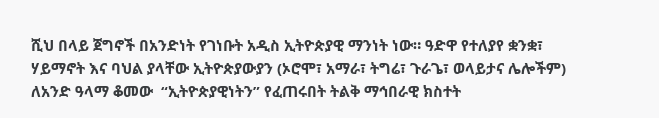ሺህ በላይ ጀግኖች በአንድነት የገነቡት አዲስ ኢትዮጵያዊ ማንነት ነው። ዓድዋ የተለያየ ቋንቋ፣ ሃይማኖት እና ባህል ያላቸው ኢትዮጵያውያን (ኦሮሞ፣ አማራ፣ ትግሬ፣ ጉራጌ፣ ወላይታና ሌሎችም) ለአንድ ዓላማ ቆመው  “ኢትዮጵያዊነትን” የፈጠሩበት ትልቅ ማኅበራዊ ክስተት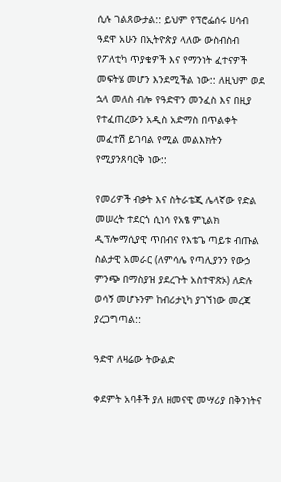ሲሉ ገልጸውታል:: ይህም የፕሮፌሰሩ ሀሳብ ዓደዋ አሁን በኢትዮጵያ ላለው ውስብስብ የፖለቲካ ጥያቄዎች እና የማንነት ፈተናዎች መፍትሄ መሆን እንደሚችል ነው:: ለዚህም ወደ ኋላ መለስ ብሎ የዓድዋን መንፈስ እና በዚያ የተፈጠረውን አዲስ አድማስ በጥልቀት መፈተሽ ይገባል የሚል መልእክትን የሚያንጸባርቅ ነው::

የመሪዎች ብቃት እና ስትራቴጂ ሌላኛው የድል መሠረት ተደርጎ ሲነሳ የአፄ ምኒልክ ዲፕሎማሲያዊ ጥበብና የእቴጌ ጣይቱ ብጡል ስልታዊ አመራር (ለምሳሌ የጣሊያንን የውኃ ምንጭ በማስያዝ ያደረጉት አስተዋጽኦ) ለድሉ ወሳኝ መሆኑንም ከብሪታኒካ ያገኘነው መረጃ ያረጋግጣል::

ዓድዋ ለዛሬው ትውልድ

ቀደምት አባቶች ያለ ዘመናዊ መሣሪያ በቅንነትና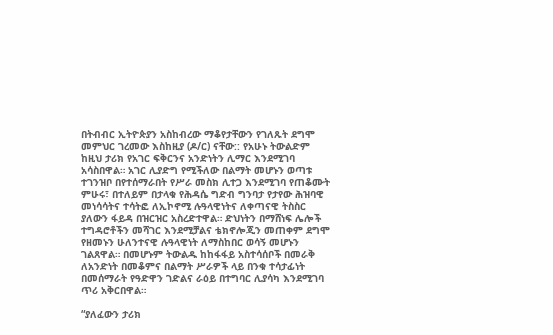በትብብር ኢትዮጵያን አስከብረው ማቆየታቸውን የገለጹት ደግሞ መምህር ገረመው እስከዚያ (ዶ/ር) ናቸው:: የአሁኑ ትውልድም ከዚህ ታሪክ የአገር ፍቅርንና አንድነትን ሊማር እንደሚገባ አሳስበዋል። አገር ሊያድግ የሚችለው በልማት መሆኑን ወጣቱ ተገንዝቦ በየተሰማራበት የሥራ መስክ ሊተጋ እንደሚገባ የጠቆሙት ምሁሩ፣ በተለይም በታላቁ የሕዳሴ ግድብ ግንባታ የታየው ሕዝባዊ መነሳሳትና ተሳትፎ ለኢኮኖሚ ሉዓላዊነትና ለቀጣናዊ ትስስር ያለውን ፋይዳ በዝርዝር አስረድተዋል። ድህነትን በማሸነፍ ሌሎች ተግዳሮቶችን መሻገር እንደሚቻልና ቴክኖሎጂን መጠቀም ደግሞ የዘመኑን ሁለንተናዊ ሉዓላዊነት ለማስከበር ወሳኝ መሆኑን ገልጸዋል። በመሆኑም ትውልዱ ከከፋፋይ አስተሳሰቦች በመራቅ ለአንድነት በመቆምና በልማት ሥራዎች ላይ በንቁ ተሳታፊነት በመሰማራት የዓድዋን ገድልና ራዕይ በተግባር ሊያሳካ እንደሚገባ ጥሪ አቅርበዋል።

“ያለፈውን ታሪክ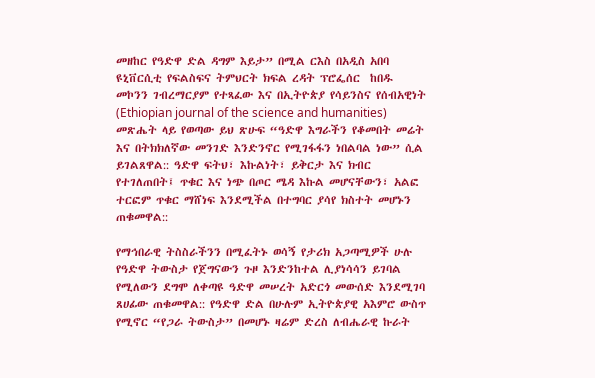መዘከር የዓድዋ ድል ዳግም እይታ” በሚል ርእስ በአዲስ አበባ ዩኒቨርሲቲ የፍልስፍና ትምህርት ክፍል ረዳት ፕሮፌሰር  ከበዱ መኮንን ገብረማርያም የተጻፈው እና በኢትዮጵያ የሳይንስና የሰብአዊነት (Ethiopian journal of the science and humanities) መጽሔት ላይ የወጣው ይህ ጽሁፍ “ዓድዋ እግራችን የቆመበት መሬት እና በትክክለኛው መንገድ እንድንኖር የሚገፋፋን ነበልባል ነው” ሲል ይገልጸዋል:: ዓድዋ ፍትህ፣ እኩልነት፣ ይቅርታ እና ክብር የተገለጠበት፤ ጥቁር እና ነጭ በጦር ሜዳ እኩል መሆናቸውን፣ አልፎ ተርፎም ጥቁር ማሸነፍ እንደሚችል በተግባር ያሳየ ክስተት መሆኑን  ጠቁመዋል::

የማኅበራዊ ትስስራችንን በሚፈትኑ ወሳኝ የታሪክ አጋጣሚዎች ሁሉ የዓድዋ ትውስታ የጀግናውን ጉዞ እንድንከተል ሊያነሳሳን ይገባል የሚለውን ደግሞ ለቀጣዩ ዓድዋ መሠረት አድርጎ መውሰድ እንደሚገባ ጸሀፊው ጠቁመዋል:: የዓድዋ ድል በሁሉም ኢትዮጵያዊ አእምሮ ውስጥ የሚኖር “የጋራ ትውስታ” በመሆኑ ዛሬም ድረስ ለብሔራዊ ኩራት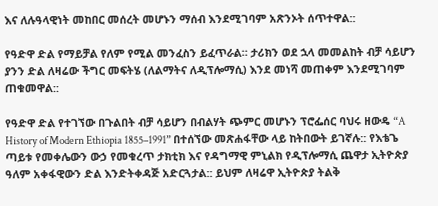እና ለሉዓላዊነት መከበር መሰረት መሆኑን ማሰብ እንደሚገባም አጽንኦት ሰጥተዋል::

የዓድዋ ድል የማይቻል የለም የሚል መንፈስን ይፈጥራል። ታሪክን ወደ ኋላ መመልከት ብቻ ሳይሆን ያንን ድል ለዛሬው ችግር መፍትሄ (ለልማትና ለዲፕሎማሲ) እንደ መነሻ መጠቀም እንደሚገባም ጠቁመዋል::

የዓድዋ ድል የተገኘው በጉልበት ብቻ ሳይሆን በብልሃት ጭምር መሆኑን ፕሮፌሰር ባህሩ ዘውዴ “A History of Modern Ethiopia 1855–1991” በተሰኘው መጽሐፋቸው ላይ ከትበውት ይገኛሉ:: የእቴጌ ጣይቱ የመቀሌውን ውኃ የመቁረጥ ታክቲክ እና የዳግማዊ ምኒልክ የዲፕሎማሲ ጨዋታ ኢትዮጵያ ዓለም አቀፋዊውን ድል እንድትቀዳጅ አድርጓታል:: ይህም ለዛሬዋ ኢትዮጵያ ትልቅ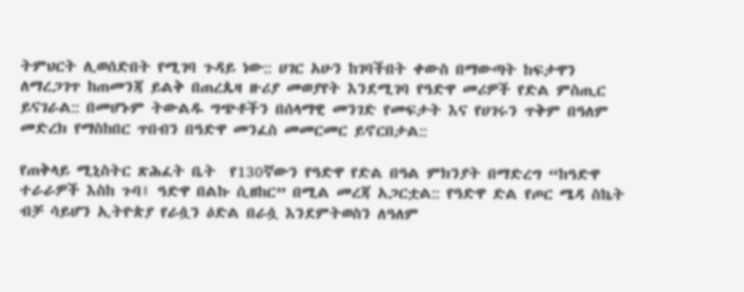ትምህርት ሊወሰድበት የሚገባ ጉዳይ ነው:: ሀገር አሁን ከገባችበት ቀውስ በማውጣት ከፍታዋን ለማረጋገጥ ከጠመንጃ ይልቅ በጠረጴዛ ዙሪያ መወያየት እንደሚገባ የዓድዋ መሪዎች የድል ምስጢር ይናገራል:: በመሆኑም ትውልዱ ግጭቶችን በሰላማዊ መንገድ የመፍታት እና የሀገሩን ጥቅም በዓለም መድረክ የማስከበር ጥበብን በዓድዋ መንፈስ መመርመር ይኖርበታል::

የጠቅላይ ሚኒስትር ጽሕፈት ቤት  የ130ኛውን የዓድዋ የድል በዓል ምክንያት በማድረግ “ከዓድዋ ተራራዎች እስከ ጉባ፤ ዓድዋ በልኩ ሲዘከር” በሚል መረጃ አጋርቷል:: የዓድዋ ድል የጦር ሜዳ ስኬት ብቻ ሳይሆን ኢትዮጵያ የራሷን ዕድል በራሷ እንደምትወስን ለዓለም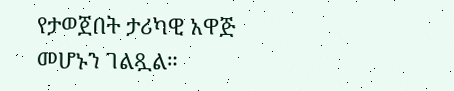የታወጀበት ታሪካዊ አዋጅ መሆኑን ገልጿል።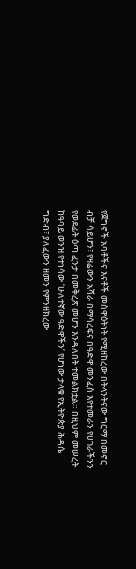የጀግኖች አባቶችና እናቶች መስዋዕትነት የሚዘከረው በትላንትናው ግርማ በመኖር ብቻ ሳይሆን፣ የዛሬውን አሻራ በማሳረፍና በዓድዋ መንፈስ እየተመራን የሀገራችንን የወደፊት ዕጣ ፈንታ በመቅረጽ መሆን እንዳለበት ተመልክቷል። በዚህም መሠረት ከዓባይ ወንዝ የተነሳው ‘ሁለተኛው ዓድዋችን’ የሆነው ታላቁ የኢትዮጵያ ሕዳሴ ግድብ፣ ያለፈውን ዘመን የምንዘክረው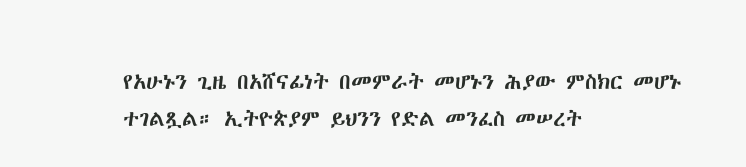የአሁኑን ጊዜ በአሸናፊነት በመምራት መሆኑን ሕያው ምስክር መሆኑ ተገልጿል። ኢትዮጵያም ይህንን የድል መንፈስ መሠረት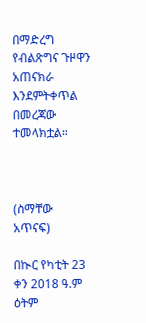በማድረግ የብልጽግና ጉዞዋን አጠናክራ እንደምትቀጥል በመረጃው ተመላክቷል።



(ስማቸው አጥናፍ)

በኲር የካቲት 23 ቀን 2018 ዓ.ም  ዕትም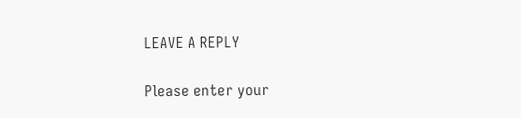LEAVE A REPLY

Please enter your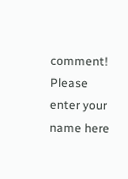comment!
Please enter your name here